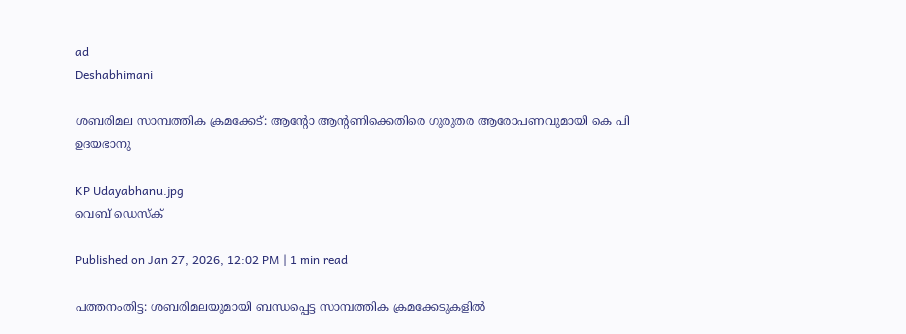ad
Deshabhimani

ശബരിമല സാമ്പത്തിക ക്രമക്കേട്: ആന്റോ ആന്റണിക്കെതിരെ ഗുരുതര ആരോപണവുമായി കെ പി ഉദയഭാനു

KP Udayabhanu.jpg
വെബ് ഡെസ്ക്

Published on Jan 27, 2026, 12:02 PM | 1 min read

പത്തനംതിട്ട: ശബരിമലയുമായി ബന്ധപ്പെട്ട സാമ്പത്തിക ക്രമക്കേടുകളിൽ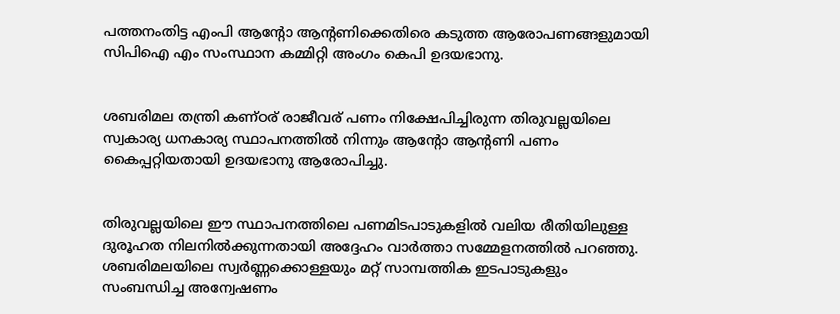പത്തനംതിട്ട എംപി ആന്റോ ആന്റണിക്കെതിരെ കടുത്ത ആരോപണങ്ങളുമായി സിപിഐ എം സംസ്ഥാന കമ്മിറ്റി അംഗം കെപി ഉദയഭാനു.


ശബരിമല തന്ത്രി കണ്ഠര് രാജീവര് പണം നിക്ഷേപിച്ചിരുന്ന തിരുവല്ലയിലെ സ്വകാര്യ ധനകാര്യ സ്ഥാപനത്തിൽ നിന്നും ആന്റോ ആന്റണി പണം കൈപ്പറ്റിയതായി ഉദയഭാനു ആരോപിച്ചു.


തിരുവല്ലയിലെ ഈ സ്ഥാപനത്തിലെ പണമിടപാടുകളിൽ വലിയ രീതിയിലുള്ള ദുരൂഹത നിലനിൽക്കുന്നതായി അദ്ദേഹം വാർത്താ സമ്മേളനത്തിൽ പറഞ്ഞു. ശബരിമലയിലെ സ്വർണ്ണക്കൊള്ളയും മറ്റ് സാമ്പത്തിക ഇടപാടുകളും സംബന്ധിച്ച അന്വേഷണം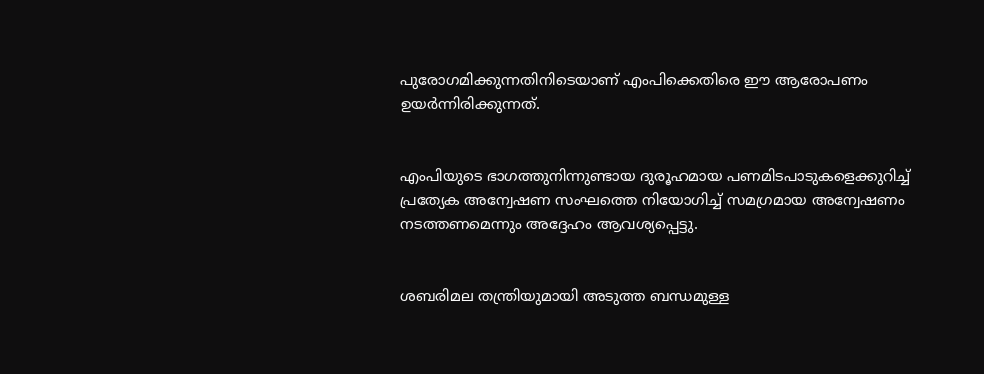പുരോഗമിക്കുന്നതിനിടെയാണ് എംപിക്കെതിരെ ഈ ആരോപണം ഉയർന്നിരിക്കുന്നത്.


എംപിയുടെ ഭാഗത്തുനിന്നുണ്ടായ ദുരൂഹമായ പണമിടപാടുകളെക്കുറിച്ച് പ്രത്യേക അന്വേഷണ സംഘത്തെ നിയോഗിച്ച് സമഗ്രമായ അന്വേഷണം നടത്തണമെന്നും അദ്ദേഹം ആവശ്യപ്പെട്ടു.


ശബരിമല തന്ത്രിയുമായി അടുത്ത ബന്ധമുള്ള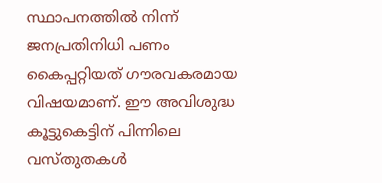സ്ഥാപനത്തിൽ നിന്ന് ജനപ്രതിനിധി പണം കൈപ്പറ്റിയത് ഗൗരവകരമായ വിഷയമാണ്. ഈ അവിശുദ്ധ കൂട്ടുകെട്ടിന് പിന്നിലെ വസ്‌തുതകൾ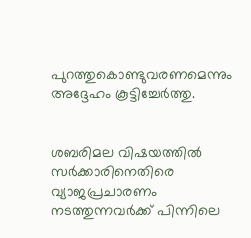പുറത്തുകൊണ്ടുവരണമെന്നും അദ്ദേഹം കൂട്ടിച്ചേർത്തു.


ശബരിമല വിഷയത്തിൽ സർക്കാരിനെതിരെ വ്യാജപ്രചാരണം നടത്തുന്നവർക്ക് പിന്നിലെ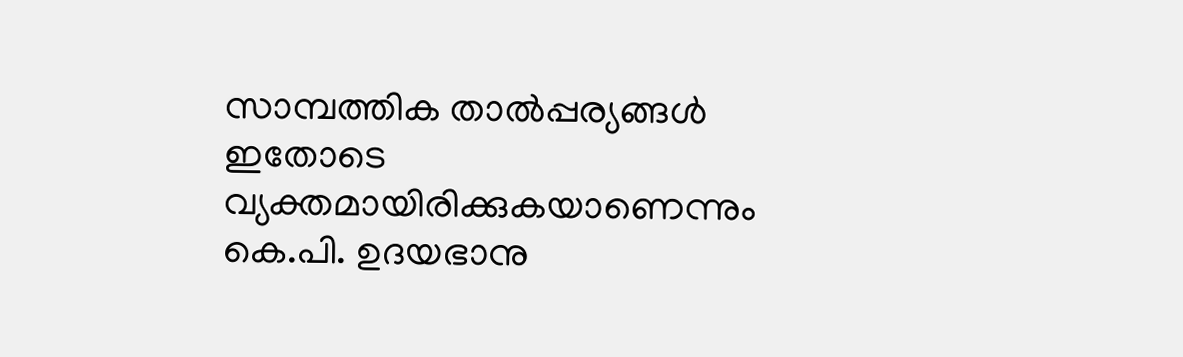സാമ്പത്തിക താൽപ്പര്യങ്ങൾ ഇതോടെ വ്യക്തമായിരിക്കുകയാണെന്നും കെ.പി. ഉദയഭാനു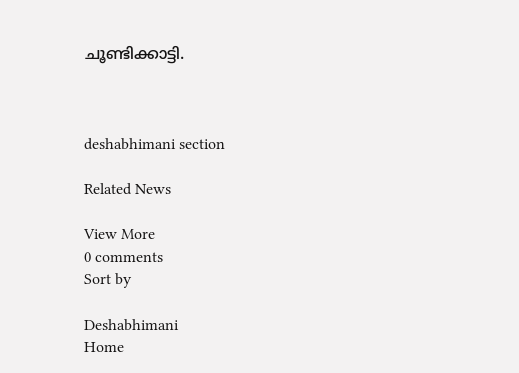ചൂണ്ടിക്കാട്ടി.



deshabhimani section

Related News

View More
0 comments
Sort by

Deshabhimani
Home